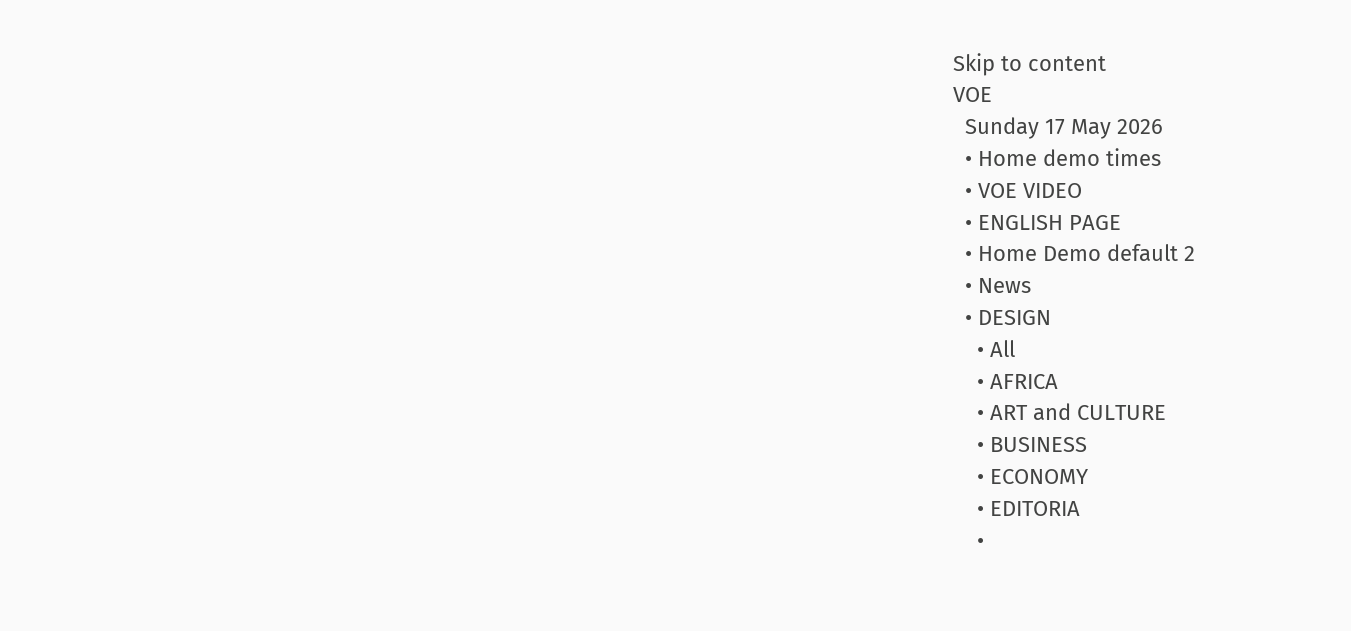Skip to content
VOE
  Sunday 17 May 2026
  • Home demo times
  • VOE VIDEO
  • ENGLISH PAGE
  • Home Demo default 2
  • News
  • DESIGN
    • All
    • AFRICA
    • ART and CULTURE
    • BUSINESS
    • ECONOMY
    • EDITORIA
    •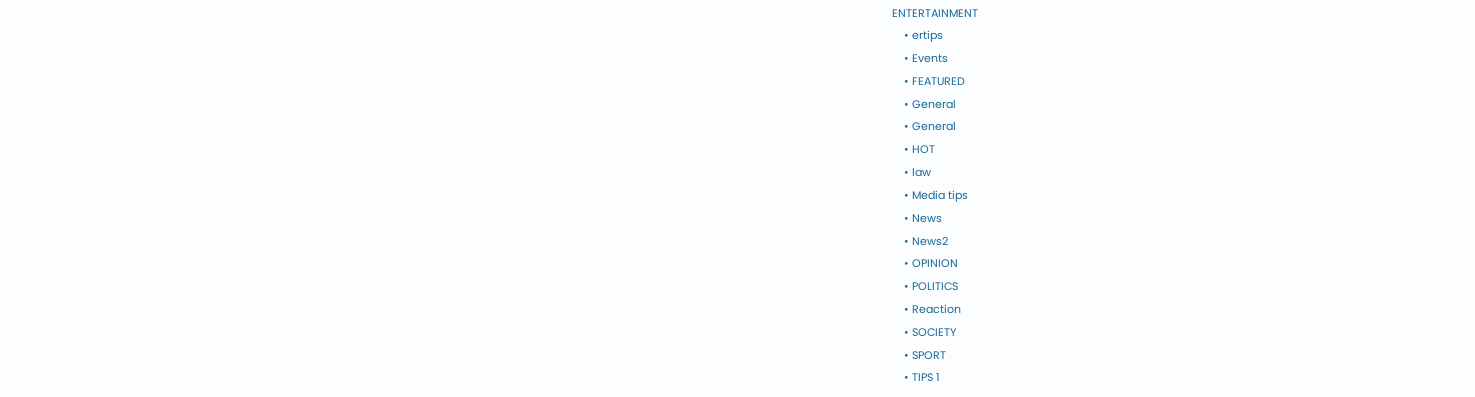ENTERTAINMENT
    • ertips
    • Events
    • FEATURED
    • General
    • General
    • HOT
    • law
    • Media tips
    • News
    • News2
    • OPINION
    • POLITICS
    • Reaction
    • SOCIETY
    • SPORT
    • TIPS 1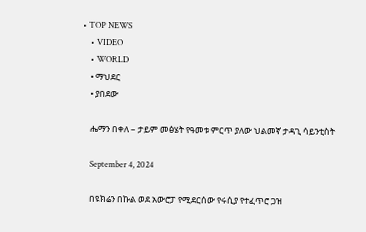• TOP NEWS
    • VIDEO
    • WORLD
    • ማህደር
    • ያበደው

    ሔማን በቀለ – ታይም መፅሄት የዓመቱ ምርጥ ያለው ህልመኛ ታዳጊ ሳይንቲስት

    September 4, 2024

    በዩክሬን በኩል ወደ አውሮፓ የሚደርሰው የሩሲያ የተፈጥሮ ጋዝ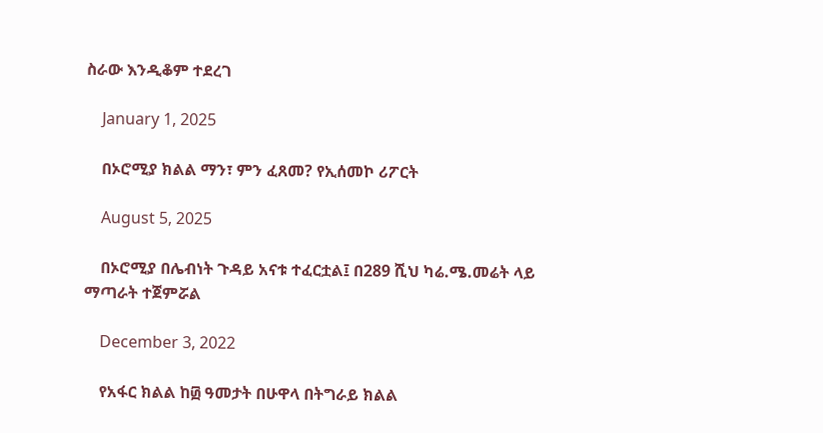ስራው እንዲቆም ተደረገ

    January 1, 2025

    በኦሮሚያ ክልል ማን፣ ምን ፈጸመ? የኢሰመኮ ሪፖርት

    August 5, 2025

    በኦሮሚያ በሌብነት ጉዳይ አናቱ ተፈርቷል፤ በ289 ሺህ ካሬ.ሜ.መሬት ላይ ማጣራት ተጀምሯል

    December 3, 2022

    የአፋር ክልል ከ፴ ዓመታት በሁዋላ በትግራይ ክልል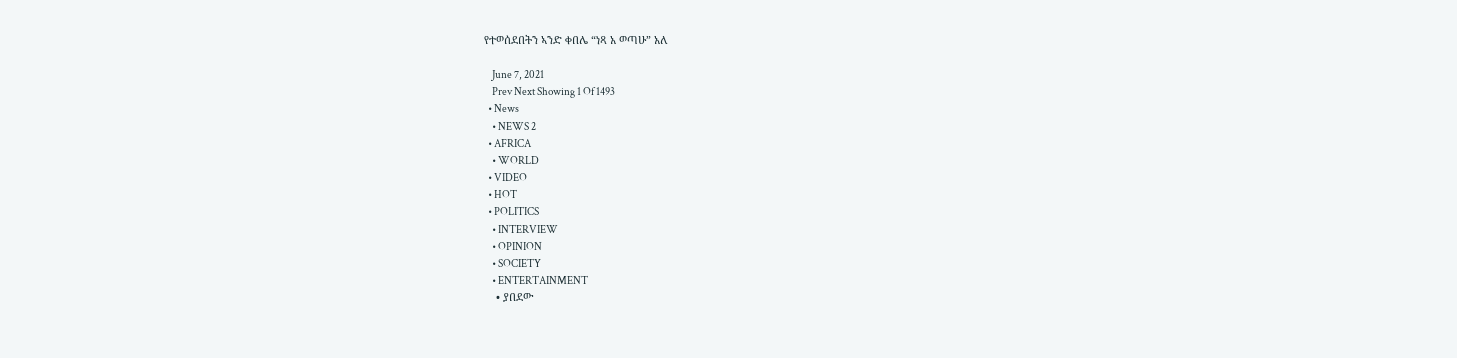የተወሰደበትን ኣንድ ቀበሌ “ነጻ አ ወጣሁ” አለ

    June 7, 2021
    Prev Next Showing 1 Of 1493
  • News
    • NEWS 2
  • AFRICA
    • WORLD
  • VIDEO
  • HOT
  • POLITICS
    • INTERVIEW
    • OPINION
    • SOCIETY
    • ENTERTAINMENT
    • ያበደው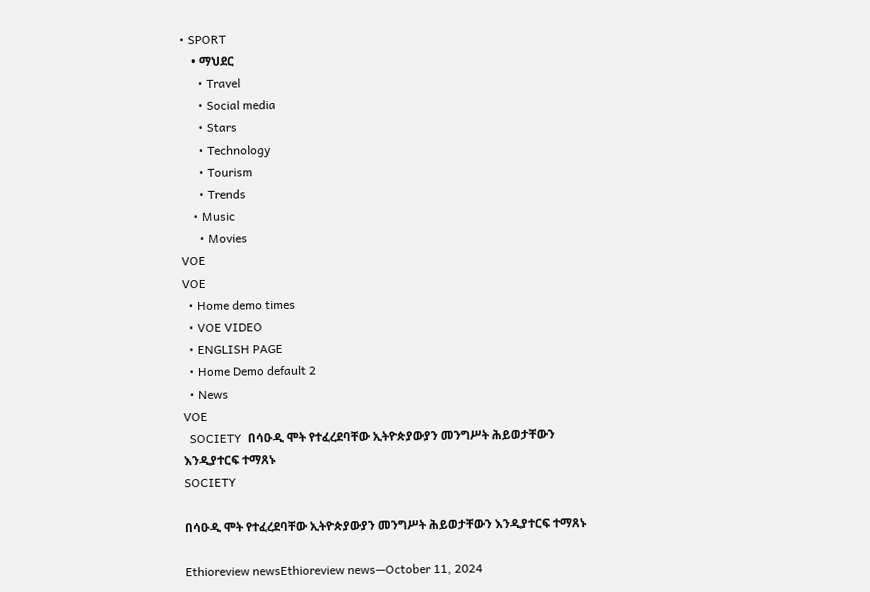• SPORT
    • ማህደር
      • Travel
      • Social media
      • Stars
      • Technology
      • Tourism
      • Trends
    • Music
      • Movies
VOE
VOE
  • Home demo times
  • VOE VIDEO
  • ENGLISH PAGE
  • Home Demo default 2
  • News
VOE
  SOCIETY  በሳዑዲ ሞት የተፈረደባቸው ኢትዮጵያውያን መንግሥት ሕይወታቸውን እንዲያተርፍ ተማጸኑ
SOCIETY

በሳዑዲ ሞት የተፈረደባቸው ኢትዮጵያውያን መንግሥት ሕይወታቸውን እንዲያተርፍ ተማጸኑ

Ethioreview newsEthioreview news—October 11, 2024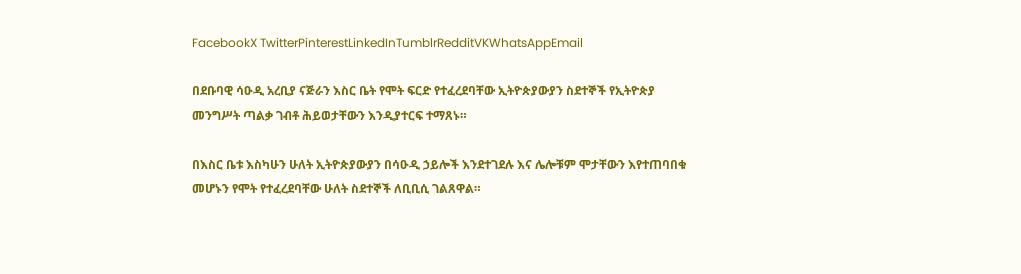FacebookX TwitterPinterestLinkedInTumblrRedditVKWhatsAppEmail

በደቡባዊ ሳዑዲ አረቢያ ናጅራን እስር ቤት የሞት ፍርድ የተፈረደባቸው ኢትዮጵያውያን ስደተኞች የኢትዮጵያ መንግሥት ጣልቃ ገብቶ ሕይወታቸውን እንዲያተርፍ ተማጸኑ።

በእስር ቤቱ እስካሁን ሁለት ኢትዮጵያውያን በሳዑዲ ኃይሎች እንደተገደሉ እና ሌሎቹም ሞታቸውን እየተጠባበቁ መሆኑን የሞት የተፈረደባቸው ሁለት ስደተኞች ለቢቢሲ ገልጸዋል።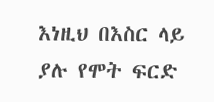እነዚህ በእስር ላይ ያሉ የሞት ፍርድ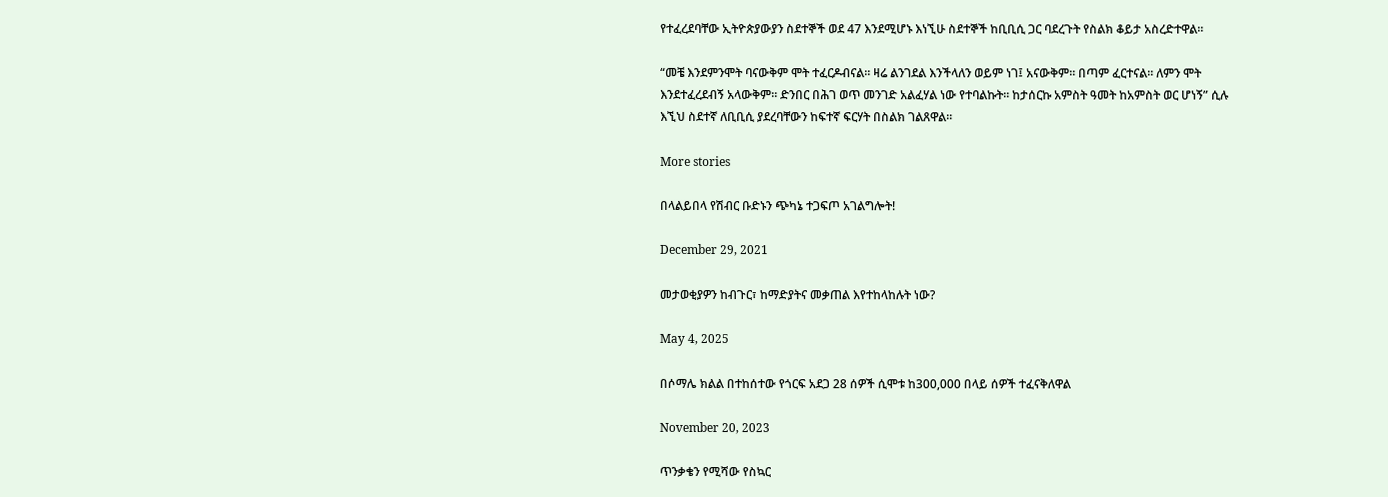የተፈረደባቸው ኢትዮጵያውያን ስደተኞች ወደ 47 እንደሚሆኑ እነኚሁ ስደተኞች ከቢቢሲ ጋር ባደረጉት የስልክ ቆይታ አስረድተዋል።

“መቼ እንደምንሞት ባናውቅም ሞት ተፈርዶብናል። ዛሬ ልንገደል እንችላለን ወይም ነገ፤ አናውቅም። በጣም ፈርተናል። ለምን ሞት እንደተፈረደብኝ አላውቅም። ድንበር በሕገ ወጥ መንገድ አልፈሃል ነው የተባልኩት። ከታሰርኩ አምስት ዓመት ከአምስት ወር ሆነኝ” ሲሉ እኚህ ስደተኛ ለቢቢሲ ያደረባቸውን ከፍተኛ ፍርሃት በስልክ ገልጸዋል።

More stories

በላልይበላ የሽብር ቡድኑን ጭካኔ ተጋፍጦ አገልግሎት!

December 29, 2021

መታወቂያዎን ከብጉር፣ ከማድያትና መቃጠል እየተከላከሉት ነው?

May 4, 2025

በሶማሌ ክልል በተከሰተው የጎርፍ አደጋ 28 ሰዎች ሲሞቱ ከ300,000 በላይ ሰዎች ተፈናቅለዋል

November 20, 2023

ጥንቃቄን የሚሻው የስኳር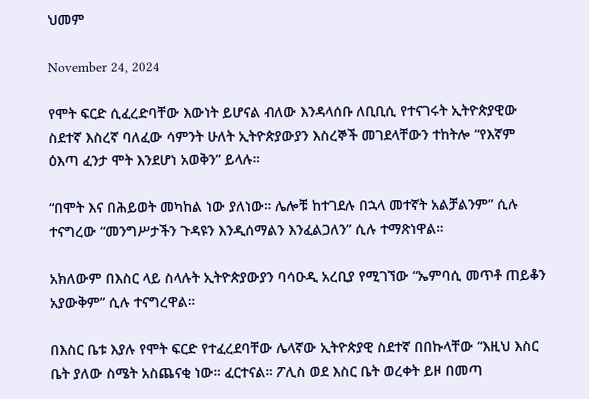ህመም

November 24, 2024

የሞት ፍርድ ሲፈረድባቸው እውነት ይሆናል ብለው እንዳላሰቡ ለቢቢሲ የተናገሩት ኢትዮጵያዊው ስደተኛ እስረኛ ባለፈው ሳምንት ሁለት ኢትዮጵያውያን እስረኞች መገደላቸውን ተከትሎ “የእኛም ዕእጣ ፈንታ ሞት እንደሆነ አወቅን” ይላሉ።

“በሞት እና በሕይወት መካከል ነው ያለነው። ሌሎቹ ከተገደሉ በኋላ መተኛት አልቻልንም” ሲሉ ተናግረው “መንግሥታችን ጉዳዩን እንዲሰማልን እንፈልጋለን” ሲሉ ተማጽነዋል።

አክለውም በእስር ላይ ስላሉት ኢትዮጵያውያን ባሳዑዲ አረቢያ የሚገኘው “ኤምባሲ መጥቶ ጠይቆን አያውቅም” ሲሉ ተናግረዋል።

በእስር ቤቱ እያሉ የሞት ፍርድ የተፈረደባቸው ሌላኛው ኢትዮጵያዊ ስደተኛ በበኩላቸው “እዚህ እስር ቤት ያለው ስሜት አስጨናቂ ነው። ፈርተናል። ፖሊስ ወደ እስር ቤት ወረቀት ይዞ በመጣ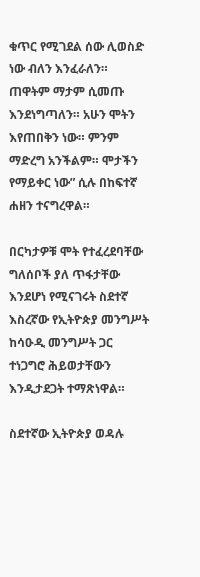ቁጥር የሚገደል ሰው ሊወስድ ነው ብለን እንፈራለን። ጠዋትም ማታም ሲመጡ እንደነግጣለን። አሁን ሞትን እየጠበቅን ነው። ምንም ማድረግ አንችልም። ሞታችን የማይቀር ነው” ሲሉ በከፍተኛ ሐዘን ተናግረዋል።

በርካታዎቹ ሞት የተፈረደባቸው ግለሰቦች ያለ ጥፋታቸው እንደሆነ የሚናገሩት ስደተኛ እስረኛው የኢትዮጵያ መንግሥት ከሳዑዲ መንግሥት ጋር ተነጋግሮ ሕይወታቸውን እንዲታደጋት ተማጽነዋል።

ስደተኛው ኢትዮጵያ ወዳሉ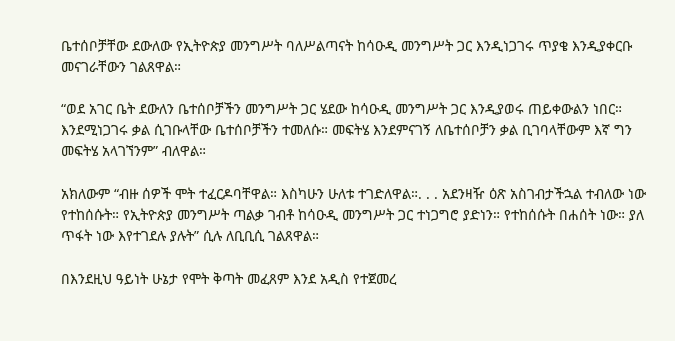ቤተሰቦቻቸው ደውለው የኢትዮጵያ መንግሥት ባለሥልጣናት ከሳዑዲ መንግሥት ጋር እንዲነጋገሩ ጥያቄ እንዲያቀርቡ መናገራቸውን ገልጸዋል።

“ወደ አገር ቤት ደውለን ቤተሰቦቻችን መንግሥት ጋር ሄደው ከሳዑዲ መንግሥት ጋር እንዲያወሩ ጠይቀውልን ነበር። እንደሚነጋገሩ ቃል ሲገቡላቸው ቤተሰቦቻችን ተመለሱ። መፍትሄ እንደምናገኝ ለቤተሰቦቻን ቃል ቢገባላቸውም እኛ ግን መፍትሄ አላገኘንም” ብለዋል።

አክለውም “ብዙ ሰዎች ሞት ተፈርዶባቸዋል። እስካሁን ሁለቱ ተገድለዋል።. . . አደንዛዥ ዕጽ አስገብታችኋል ተብለው ነው የተከሰሱት። የኢትዮጵያ መንግሥት ጣልቃ ገብቶ ከሳዑዲ መንግሥት ጋር ተነጋግሮ ያድነን። የተከሰሱት በሐሰት ነው። ያለ ጥፋት ነው እየተገደሉ ያሉት” ሲሉ ለቢቢሲ ገልጸዋል።

በእንደዚህ ዓይነት ሁኔታ የሞት ቅጣት መፈጸም እንደ አዲስ የተጀመረ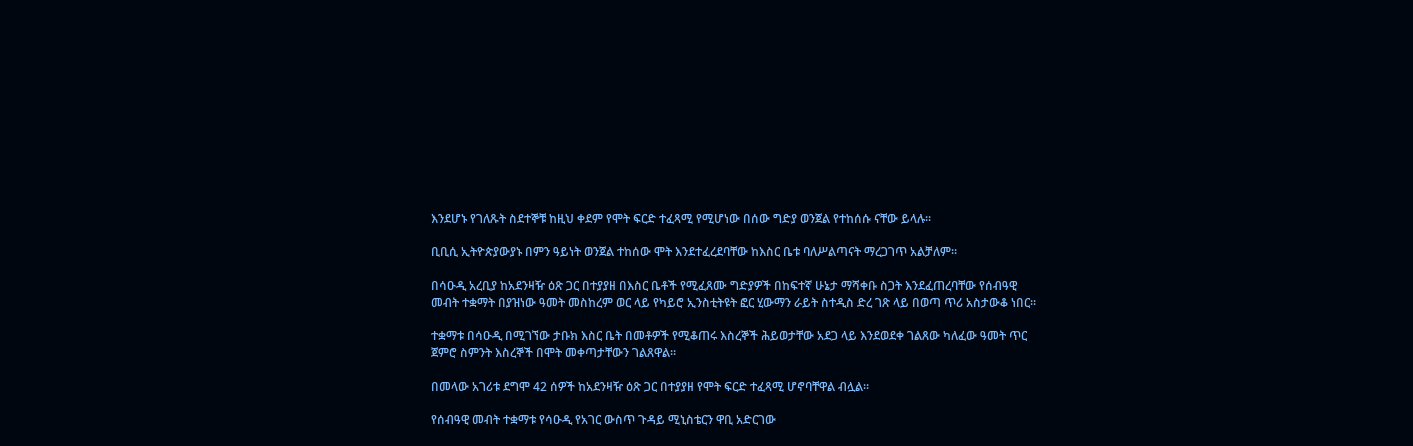እንደሆኑ የገለጹት ስደተኞቹ ከዚህ ቀደም የሞት ፍርድ ተፈጻሚ የሚሆነው በሰው ግድያ ወንጀል የተከሰሱ ናቸው ይላሉ።

ቢቢሲ ኢትዮጵያውያኑ በምን ዓይነት ወንጀል ተከሰው ሞት እንደተፈረደባቸው ከእስር ቤቱ ባለሥልጣናት ማረጋገጥ አልቻለም።

በሳዑዲ አረቢያ ከአደንዛዥ ዕጽ ጋር በተያያዘ በእስር ቤቶች የሚፈጸሙ ግድያዎች በከፍተኛ ሁኔታ ማሻቀቡ ስጋት እንደፈጠረባቸው የሰብዓዊ መብት ተቋማት በያዝነው ዓመት መስከረም ወር ላይ የካይሮ ኢንስቲትዩት ፎር ሂውማን ራይት ስተዲስ ድረ ገጽ ላይ በወጣ ጥሪ አስታውቆ ነበር።

ተቋማቱ በሳዑዲ በሚገኘው ታቡክ እስር ቤት በመቶዎች የሚቆጠሩ እስረኞች ሕይወታቸው አደጋ ላይ እንደወደቀ ገልጸው ካለፈው ዓመት ጥር ጀምሮ ስምንት እስረኞች በሞት መቀጣታቸውን ገልጸዋል።

በመላው አገሪቱ ደግሞ 42 ሰዎች ከአደንዛዥ ዕጽ ጋር በተያያዘ የሞት ፍርድ ተፈጻሚ ሆኖባቸዋል ብሏል።

የሰብዓዊ መብት ተቋማቱ የሳዑዲ የአገር ውስጥ ጉዳይ ሚኒስቴርን ዋቢ አድርገው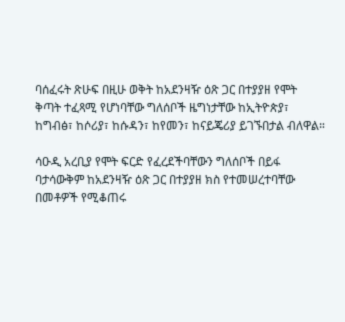ባሰፈሩት ጽሁፍ በዚሁ ወቅት ከአደንዛዥ ዕጽ ጋር በተያያዘ የሞት ቅጣት ተፈጻሚ የሆነባቸው ግለሰቦች ዜግነታቸው ከኢትዮጵያ፣ ከግብፅ፣ ከሶሪያ፣ ከሱዳን፣ ከየመን፣ ከናይጄሪያ ይገኙበታል ብለዋል።

ሳዑዲ አረቢያ የሞት ፍርድ የፈረደችባቸውን ግለሰቦች በይፋ ባታሳውቅም ከአደንዛዥ ዕጽ ጋር በተያያዘ ክስ የተመሠረተባቸው በመቶዎች የሚቆጠሩ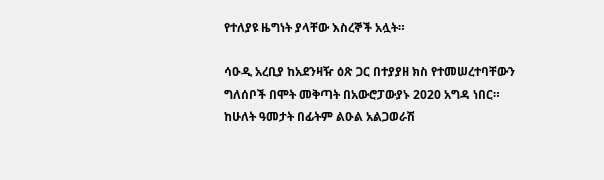የተለያዩ ዜግነት ያላቸው እስረኞች አሏት።

ሳዑዲ አረቢያ ከአደንዛዥ ዕጽ ጋር በተያያዘ ክስ የተመሠረተባቸውን ግለሰቦች በሞት መቅጣት በአውሮፓውያኑ 2020 አግዳ ነበር። ከሁለት ዓመታት በፊትም ልዑል አልጋወራሽ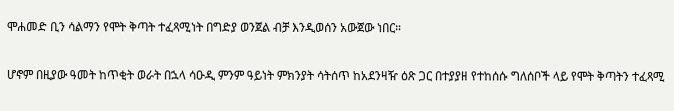ሞሐመድ ቢን ሳልማን የሞት ቅጣት ተፈጻሚነት በግድያ ወንጀል ብቻ እንዲወሰን አውጀው ነበር።

ሆኖም በዚያው ዓመት ከጥቂት ወራት በኋላ ሳዑዲ ምንም ዓይነት ምክንያት ሳትሰጥ ከአደንዛዥ ዕጽ ጋር በተያያዘ የተከሰሱ ግለሰቦች ላይ የሞት ቅጣትን ተፈጻሚ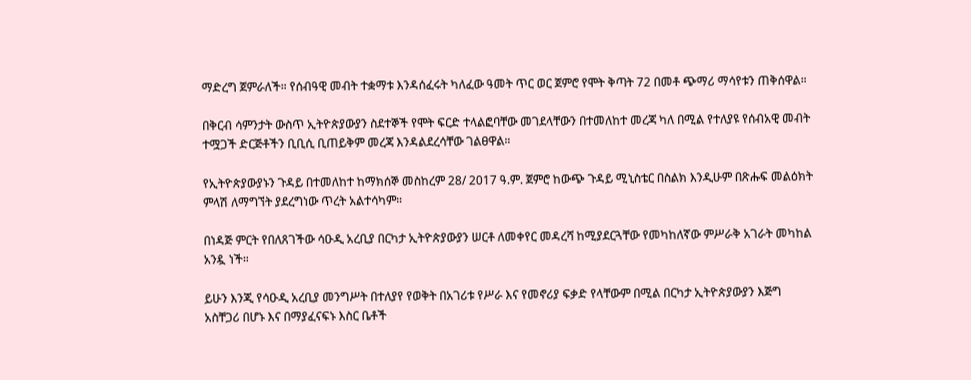ማድረግ ጀምራለች። የሰብዓዊ መብት ተቋማቱ እንዳሰፈሩት ካለፈው ዓመት ጥር ወር ጀምሮ የሞት ቅጣት 72 በመቶ ጭማሪ ማሳየቱን ጠቅሰዋል።

በቅርብ ሳምንታት ውስጥ ኢትዮጵያውያን ስደተኞች የሞት ፍርድ ተላልፎባቸው መገደላቸውን በተመለከተ መረጃ ካለ በሚል የተለያዩ የሰብአዊ መብት ተሟጋች ድርጅቶችን ቢቢሲ ቢጠይቅም መረጃ እንዳልደረሳቸው ገልፀዋል።

የኢትዮጵያውያኑን ጉዳይ በተመለከተ ከማክሰኞ መስከረም 28/ 2017 ዓ.ም. ጀምሮ ከውጭ ጉዳይ ሚኒስቴር በስልክ እንዲሁም በጽሑፍ መልዕክት ምላሽ ለማግኘት ያደረግነው ጥረት አልተሳካም።

በነዳጅ ምርት የበለጸገችው ሳዑዲ አረቢያ በርካታ ኢትዮጵያውያን ሠርቶ ለመቀየር መዳረሻ ከሚያደርጓቸው የመካከለኛው ምሥራቅ አገራት መካከል አንዷ ነች።

ይሁን እንጂ የሳዑዲ አረቢያ መንግሥት በተለያየ የወቅት በአገሪቱ የሥራ እና የመኖሪያ ፍቃድ የላቸውም በሚል በርካታ ኢትዮጵያውያን እጅግ አስቸጋሪ በሆኑ እና በማያፈናፍኑ እስር ቤቶች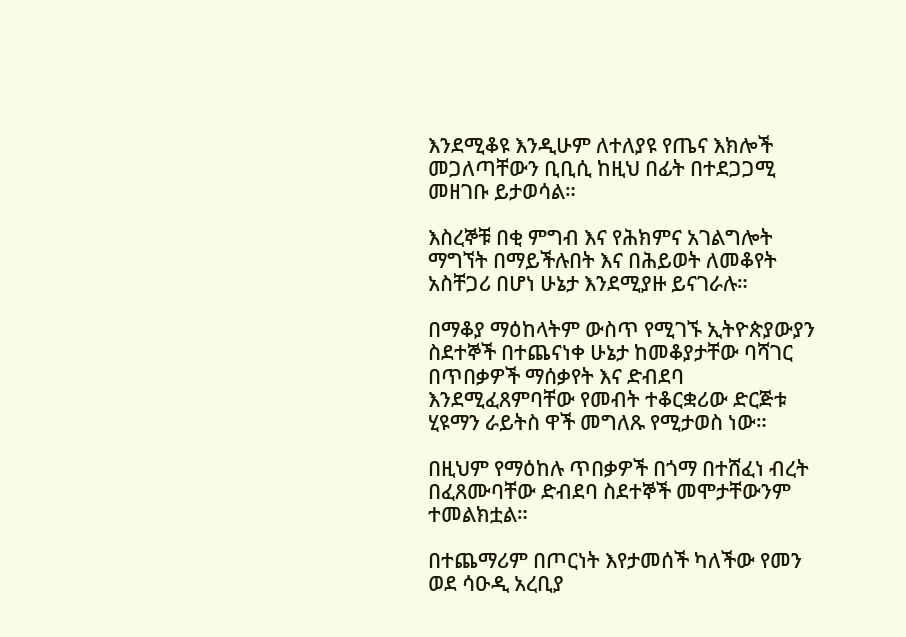እንደሚቆዩ እንዲሁም ለተለያዩ የጤና እክሎች መጋለጣቸውን ቢቢሲ ከዚህ በፊት በተደጋጋሚ መዘገቡ ይታወሳል።

እስረኞቹ በቂ ምግብ እና የሕክምና አገልግሎት ማግኘት በማይችሉበት እና በሕይወት ለመቆየት አስቸጋሪ በሆነ ሁኔታ እንደሚያዙ ይናገራሉ።

በማቆያ ማዕከላትም ውስጥ የሚገኙ ኢትዮጵያውያን ስደተኞች በተጨናነቀ ሁኔታ ከመቆያታቸው ባሻገር በጥበቃዎች ማሰቃየት እና ድብደባ እንደሚፈጸምባቸው የመብት ተቆርቋሪው ድርጅቱ ሂዩማን ራይትስ ዋች መግለጹ የሚታወስ ነው።

በዚህም የማዕከሉ ጥበቃዎች በጎማ በተሸፈነ ብረት በፈጸሙባቸው ድብደባ ስደተኞች መሞታቸውንም ተመልክቷል።

በተጨማሪም በጦርነት እየታመሰች ካለችው የመን ወደ ሳዑዲ አረቢያ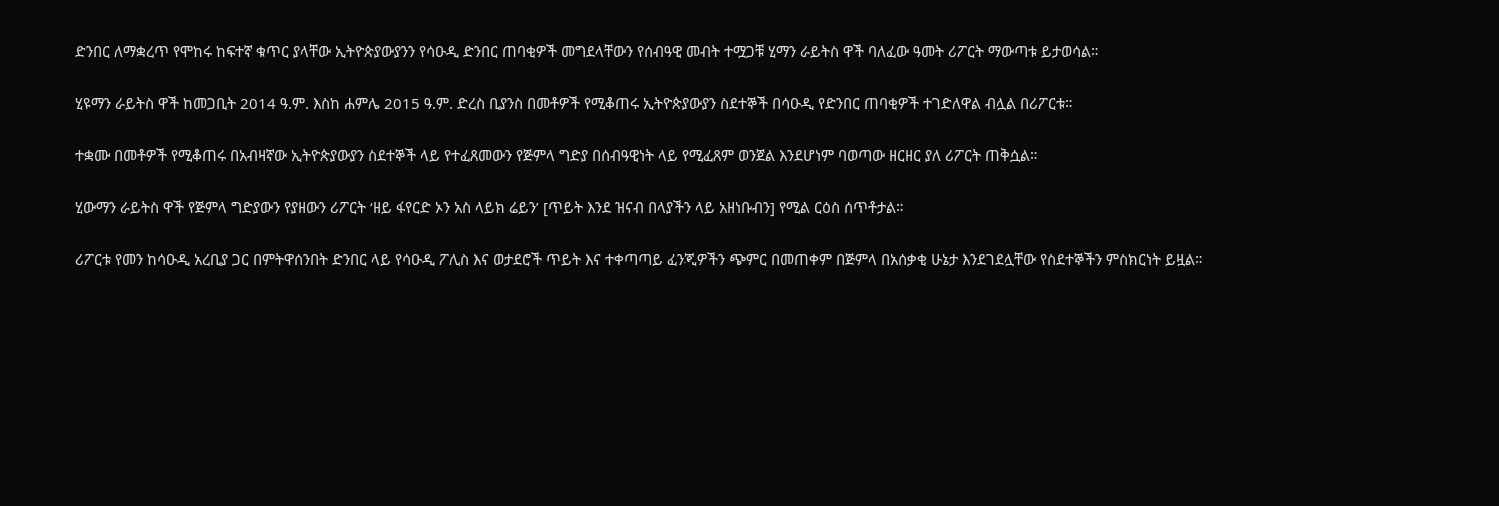ድንበር ለማቋረጥ የሞከሩ ከፍተኛ ቁጥር ያላቸው ኢትዮጵያውያንን የሳዑዲ ድንበር ጠባቂዎች መግደላቸውን የሰብዓዊ መብት ተሟጋቹ ሂማን ራይትስ ዋች ባለፈው ዓመት ሪፖርት ማውጣቱ ይታወሳል።

ሂዩማን ራይትስ ዋች ከመጋቢት 2014 ዓ.ም. እስከ ሐምሌ 2015 ዓ.ም. ድረስ ቢያንስ በመቶዎች የሚቆጠሩ ኢትዮጵያውያን ስደተኞች በሳዑዲ የድንበር ጠባቂዎች ተገድለዋል ብሏል በሪፖርቱ።

ተቋሙ በመቶዎች የሚቆጠሩ በአብዛኛው ኢትዮጵያውያን ስደተኞች ላይ የተፈጸመውን የጅምላ ግድያ በሰብዓዊነት ላይ የሚፈጸም ወንጀል እንደሆነም ባወጣው ዘርዘር ያለ ሪፖርት ጠቅሷል።

ሂውማን ራይትስ ዋች የጅምላ ግድያውን የያዘውን ሪፖርት ‘ዘይ ፋየርድ ኦን አስ ላይክ ሬይን’ [ጥይት እንደ ዝናብ በላያችን ላይ አዘነቡብን] የሚል ርዕስ ሰጥቶታል።

ሪፖርቱ የመን ከሳዑዲ አረቢያ ጋር በምትዋሰንበት ድንበር ላይ የሳዑዲ ፖሊስ እና ወታደሮች ጥይት እና ተቀጣጣይ ፈንጂዎችን ጭምር በመጠቀም በጅምላ በአሰቃቂ ሁኔታ እንደገደሏቸው የስደተኞችን ምስክርነት ይዟል።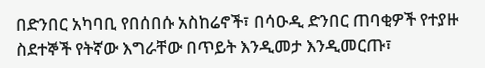በድንበር አካባቢ የበሰበሱ አስከሬኖች፣ በሳዑዲ ድንበር ጠባቂዎች የተያዙ ስደተኞች የትኛው እግራቸው በጥይት እንዲመታ እንዲመርጡ፣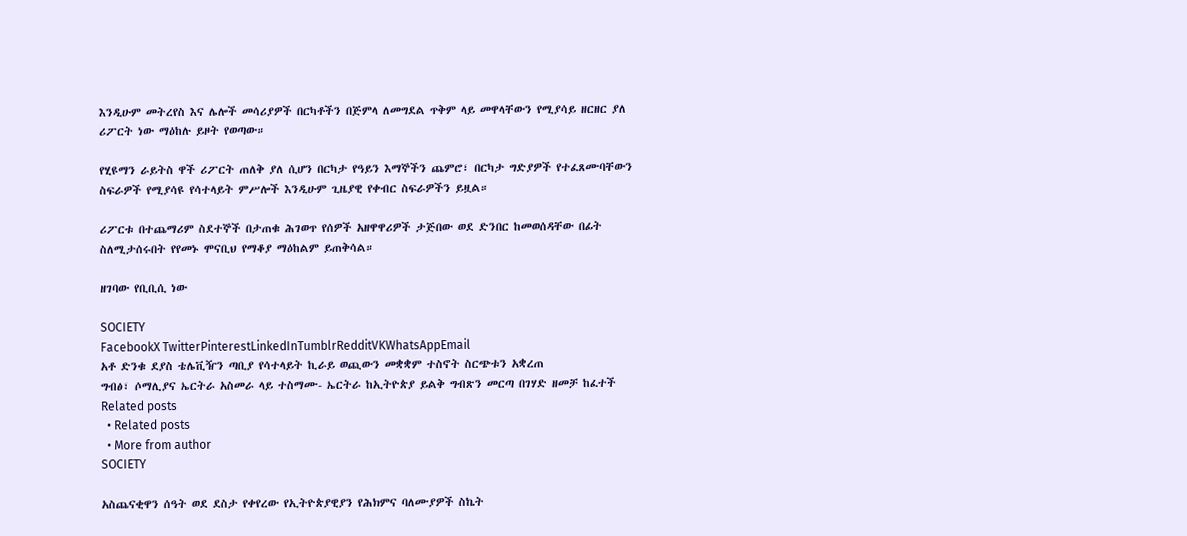እንዲሁም መትረየስ እና ሌሎች መሳሪያዎች በርካቶችን በጅምላ ለመግደል ጥቅም ላይ መዋላቸውን የሚያሳይ ዘርዘር ያለ ሪፖርት ነው ማዕከሉ ይዞት የወጣው።

የሂዩማን ራይትስ ዋች ሪፖርት ጠለቅ ያለ ሲሆን በርካታ የዓይን እማኞችን ጨምሮ፣ በርካታ ግድያዎች የተፈጸሙባቸውን ስፍራዎች የሚያሳዩ የሳተላይት ምሥሎች እንዲሁም ጊዜያዊ የቀብር ስፍራዎችን ይዟል።

ሪፖርቱ በተጨማሪም ስደተኞች በታጠቁ ሕገወጥ የሰዎች አዘዋዋሪዎች ታጅበው ወደ ድንበር ከመወሰዳቸው በፊት ስለሚታሰሩበት የየመኑ ሞናቢህ የማቆያ ማዕከልም ይጠቅሳል።

ዘገባው የቢቢሲ ነው

SOCIETY
FacebookX TwitterPinterestLinkedInTumblrRedditVKWhatsAppEmail
አቶ ድንቁ ደያስ ቴሌቪዥን ጣቢያ የሳተላይት ኪራይ ወጪውን መቋቋም ተስኖት ስርጭቱን አቋረጠ
ግብፅ፣ ሶማሊያና ኤርትራ አስመራ ላይ ተስማሙ- ኤርትራ ከኢትዮጵያ ይልቅ ግብጽን መርጣ በገሃድ ዘመቻ ከፈተች
Related posts
  • Related posts
  • More from author
SOCIETY

አስጨናቂዋን ሰዓት ወደ ደስታ የቀየረው የኢትዮጵያዊያን የሕክምና ባለሙያዎች ስኬት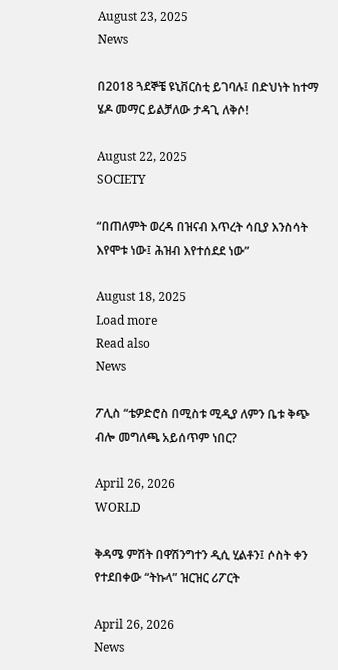August 23, 2025
News

በ2018 ጓደኞቼ ዩኒቨርስቲ ይገባሉ፤ በድህነት ከተማ ሄዶ መማር ይልቻለው ታዳጊ ለቅሶ!

August 22, 2025
SOCIETY

“በጠለምት ወረዳ በዝናብ እጥረት ሳቢያ እንስሳት እየሞቱ ነው፤ ሕዝብ እየተሰደደ ነው”

August 18, 2025
Load more
Read also
News

ፖሊስ “ቴዎድሮስ በሚስቱ ሚዲያ ለምን ቤቱ ቅጭ ብሎ መግለጫ አይሰጥም ነበር?

April 26, 2026
WORLD

ቅዳሜ ምሽት በዋሽንግተን ዲሲ ሂልቶን፤ ሶስት ቀን የተደበቀው “ትኩላ” ዝርዝር ሪፖርት

April 26, 2026
News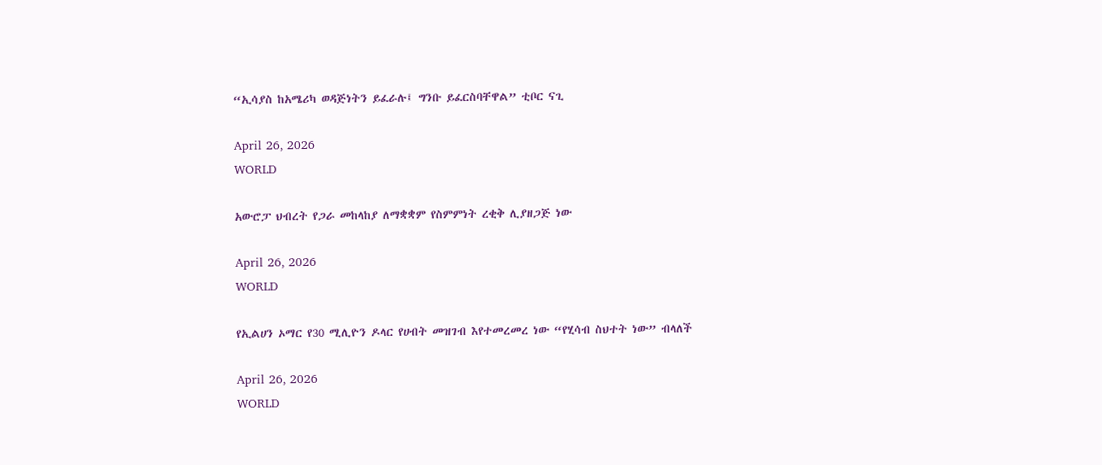“ኢሳያስ ከአሜሪካ ወዳጅነትን ይፈራሉ፤ ግንቡ ይፈርስባቸዋል” ቲቦር ናጊ

April 26, 2026
WORLD

አውሮፓ ህብረት የጋራ መከላከያ ለማቋቋም የስምምነት ረቂቅ ሊያዘጋጅ ነው

April 26, 2026
WORLD

የኢልሀን ኦማር የ30 ሚሊዮን ዶላር የሀብት መዝገብ እየተመረመረ ነው “የሂሳብ ስህተት ነው” ብላለች

April 26, 2026
WORLD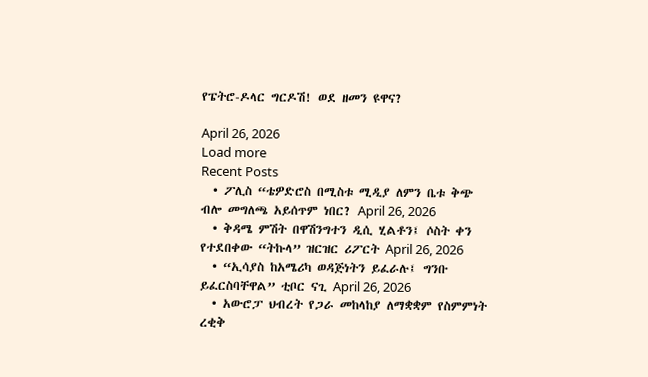የፔትሮ-ዶላር ግርዶሽ! ወደ ዘመን ዩዋና?

April 26, 2026
Load more
Recent Posts
  • ፖሊስ “ቴዎድሮስ በሚስቱ ሚዲያ ለምን ቤቱ ቅጭ ብሎ መግለጫ አይሰጥም ነበር? April 26, 2026
  • ቅዳሜ ምሽት በዋሽንግተን ዲሲ ሂልቶን፤ ሶስት ቀን የተደበቀው “ትኩላ” ዝርዝር ሪፖርት April 26, 2026
  • “ኢሳያስ ከአሜሪካ ወዳጅነትን ይፈራሉ፤ ግንቡ ይፈርስባቸዋል” ቲቦር ናጊ April 26, 2026
  • አውሮፓ ህብረት የጋራ መከላከያ ለማቋቋም የስምምነት ረቂቅ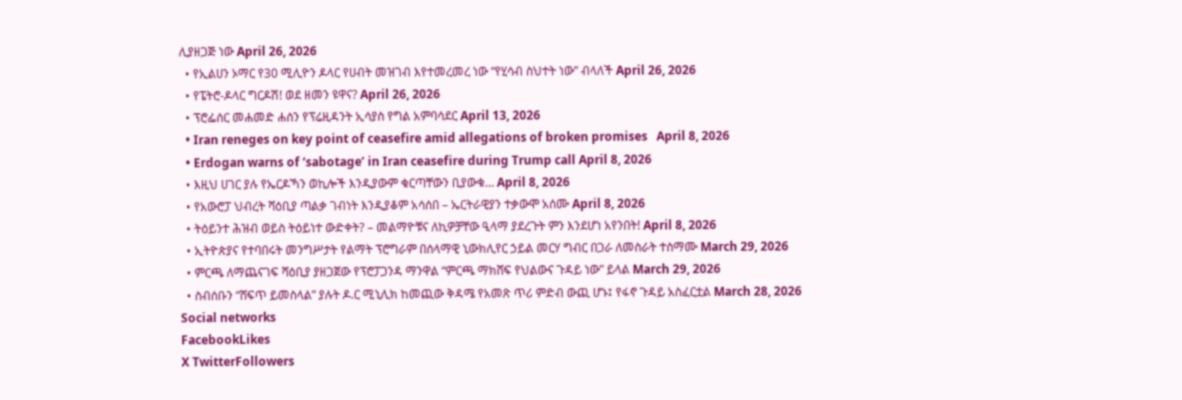ሊያዘጋጅ ነው April 26, 2026
  • የኢልሀን ኦማር የ30 ሚሊዮን ዶላር የሀብት መዝገብ እየተመረመረ ነው “የሂሳብ ስህተት ነው” ብላለች April 26, 2026
  • የፔትሮ-ዶላር ግርዶሽ! ወደ ዘመን ዩዋና? April 26, 2026
  • ፕሮፌሰር መሐመድ ሐሰን የፕሬዚዳንት ኢሳያስ የግል አምባሳደር April 13, 2026
  • Iran reneges on key point of ceasefire amid allegations of broken promises   April 8, 2026
  • Erdogan warns of ‘sabotage’ in Iran ceasefire during Trump call April 8, 2026
  • እዚህ ሀገር ያሉ የኤርዶኻን ወኪሎች እንዲያውም ቁርጣቸውን ቢያውቁ… April 8, 2026
  • የአውሮፓ ህብረት ሻዕቢያ ጣልቃ ገብነት እንዲያቆም አሳሰበ – ኤርትራዊያን ተቃውሞ አሰሙ April 8, 2026
  • ትዕይንተ ሕዝብ ወይስ ትዕይነተ ውድቀት? – መልማዮቹና ለኪዎቻቸው ዒላማ ያደረጉት ምን እንደሆነ አየንበት! April 8, 2026
  • ኢትዮጵያና የተባበሩት መንግሥታት የልማት ፕሮግራም በሰላማዊ ኒውክሊየር ኃይል መርሃ ግብር በጋራ ለመስራት ተስማሙ March 29, 2026
  • ምርጫ ለማጨናገፍ ሻዕቢያ ያዘጋጀው የፕሮፓጋንዳ ማንዋል “ምርጫ ማክሸፍ የህልውና ጉዳይ ነው” ይላል March 29, 2026
  • ስብሰቡን “ሸፍጥ ይመስላል” ያሉት ዶ.ር ሚኒሊክ ከመጪው ቅዳሜ የአመጽ ጥሪ ምድብ ውጪ ሆኑ፤ የፋኖ ጉዳይ አስፈርቷል March 28, 2026
Social networks
FacebookLikes
X TwitterFollowers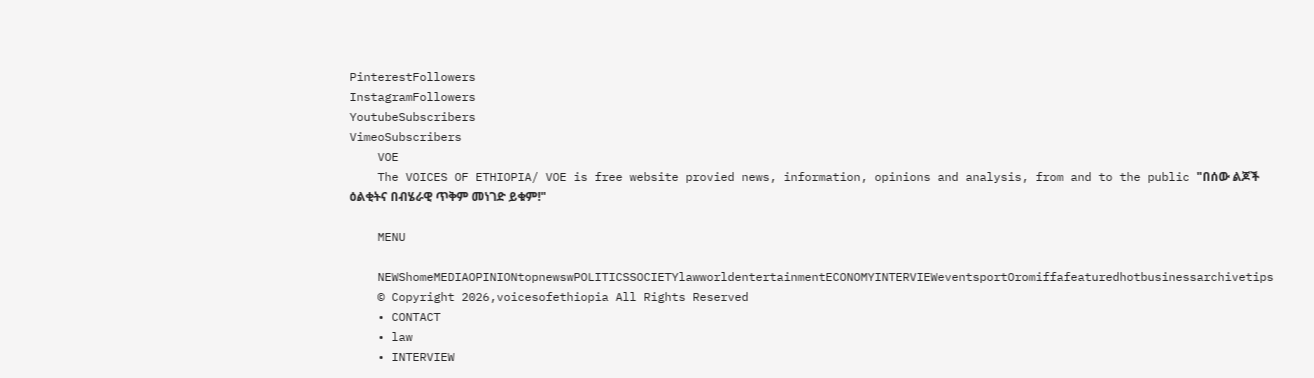PinterestFollowers
InstagramFollowers
YoutubeSubscribers
VimeoSubscribers
    VOE
    The VOICES OF ETHIOPIA/ VOE is free website provied news, information, opinions and analysis, from and to the public "በሰው ልጆች ዕልቂትና በብሄራዊ ጥቅም መነገድ ይቁም!"

    MENU

    NEWShomeMEDIAOPINIONtopnewswPOLITICSSOCIETYlawworldentertainmentECONOMYINTERVIEWeventsportOromiffafeaturedhotbusinessarchivetips
    © Copyright 2026,voicesofethiopia All Rights Reserved
    • CONTACT
    • law
    • INTERVIEW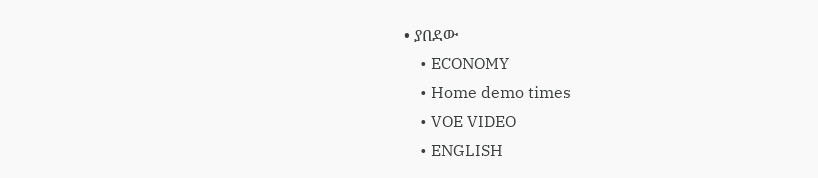• ያበደው
    • ECONOMY
    • Home demo times
    • VOE VIDEO
    • ENGLISH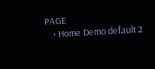PAGE
    • Home Demo default 2